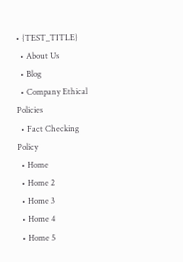• {TEST_TITLE}
  • About Us
  • Blog
  • Company Ethical Policies
  • Fact Checking Policy
  • Home
  • Home 2
  • Home 3
  • Home 4
  • Home 5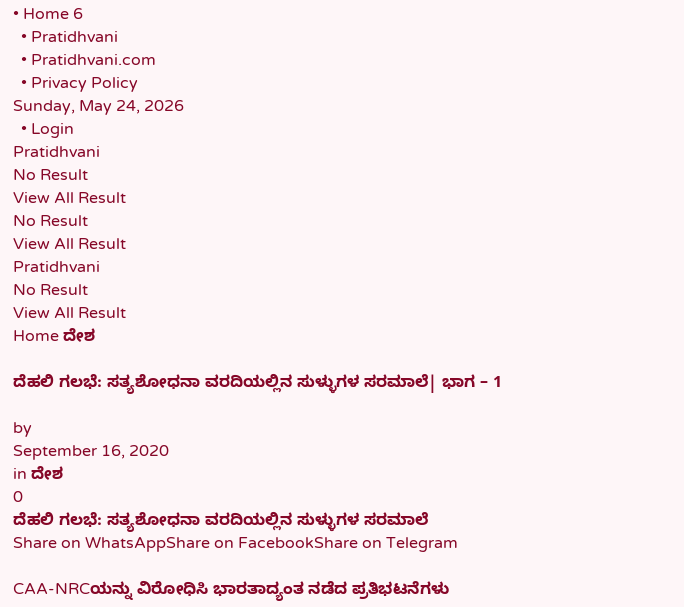• Home 6
  • Pratidhvani
  • Pratidhvani.com
  • Privacy Policy
Sunday, May 24, 2026
  • Login
Pratidhvani
No Result
View All Result
No Result
View All Result
Pratidhvani
No Result
View All Result
Home ದೇಶ

ದೆಹಲಿ ಗಲಭೆ: ಸತ್ಯಶೋಧನಾ ವರದಿಯಲ್ಲಿನ ಸುಳ್ಳುಗಳ ಸರಮಾಲೆ| ಭಾಗ – 1

by
September 16, 2020
in ದೇಶ
0
ದೆಹಲಿ ಗಲಭೆ: ಸತ್ಯಶೋಧನಾ ವರದಿಯಲ್ಲಿನ ಸುಳ್ಳುಗಳ ಸರಮಾಲೆ
Share on WhatsAppShare on FacebookShare on Telegram

CAA-NRCಯನ್ನು ವಿರೋಧಿಸಿ ಭಾರತಾದ್ಯಂತ ನಡೆದ ಪ್ರತಿಭಟನೆಗಳು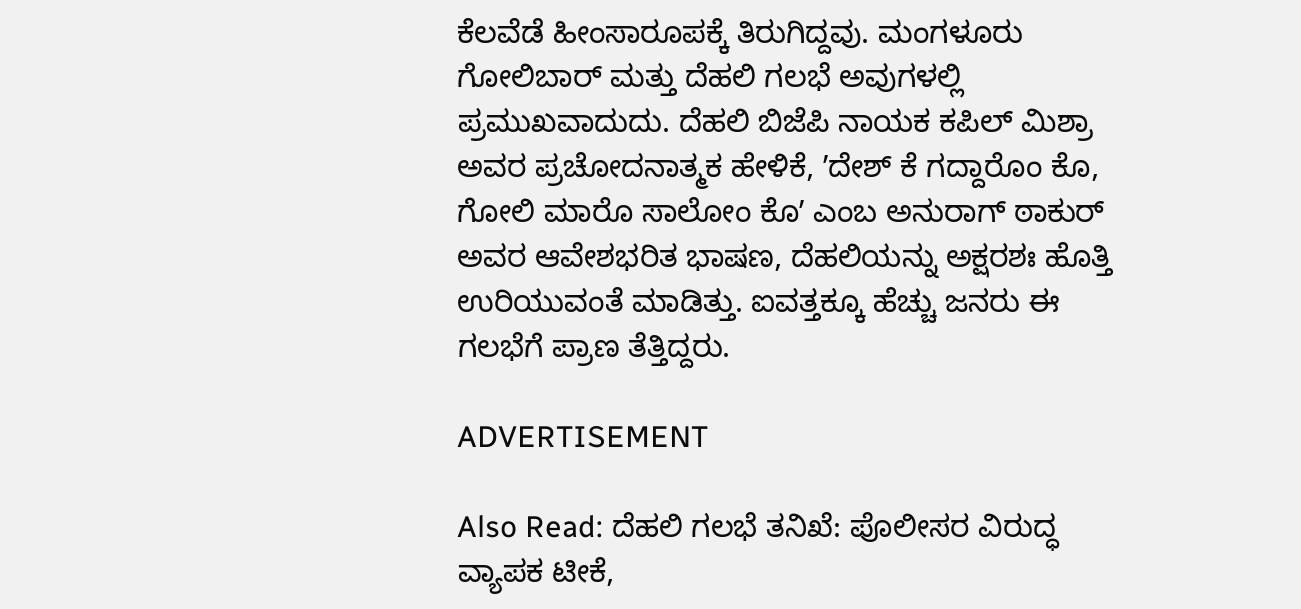ಕೆಲವೆಡೆ ಹೀಂಸಾರೂಪಕ್ಕೆ ತಿರುಗಿದ್ದವು. ಮಂಗಳೂರು ಗೋಲಿಬಾರ್‌ ಮತ್ತು ದೆಹಲಿ ಗಲಭೆ ಅವುಗಳಲ್ಲಿ ಪ್ರಮುಖವಾದುದು. ದೆಹಲಿ ಬಿಜೆಪಿ ನಾಯಕ ಕಪಿಲ್‌ ಮಿಶ್ರಾ ಅವರ ಪ್ರಚೋದನಾತ್ಮಕ ಹೇಳಿಕೆ, ʼದೇಶ್‌ ಕೆ ಗದ್ದಾರೊಂ ಕೊ, ಗೋಲಿ ಮಾರೊ ಸಾಲೋಂ ಕೊʼ ಎಂಬ ಅನುರಾಗ್‌ ಠಾಕುರ್‌ ಅವರ ಆವೇಶಭರಿತ ಭಾಷಣ, ದೆಹಲಿಯನ್ನು ಅಕ್ಷರಶಃ ಹೊತ್ತಿ ಉರಿಯುವಂತೆ ಮಾಡಿತ್ತು. ಐವತ್ತಕ್ಕೂ ಹೆಚ್ಚು ಜನರು ಈ ಗಲಭೆಗೆ ಪ್ರಾಣ ತೆತ್ತಿದ್ದರು.

ADVERTISEMENT

Also Read: ದೆಹಲಿ ಗಲಭೆ ತನಿಖೆ: ಪೊಲೀಸರ ವಿರುದ್ಧ ವ್ಯಾಪಕ ಟೀಕೆ,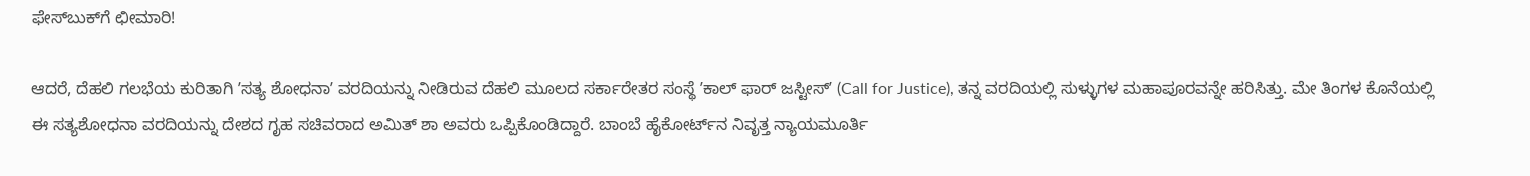ಫೇಸ್‌ಬುಕ್‌ಗೆ ಛೀಮಾರಿ!

ಆದರೆ, ದೆಹಲಿ ಗಲಭೆಯ ಕುರಿತಾಗಿ ʼಸತ್ಯ ಶೋಧನಾʼ ವರದಿಯನ್ನು ನೀಡಿರುವ ದೆಹಲಿ ಮೂಲದ ಸರ್ಕಾರೇತರ ಸಂಸ್ಥೆ ʼಕಾಲ್‌ ಫಾರ್‌ ಜಸ್ಟೀಸ್‌ʼ (Call for Justice), ತನ್ನ ವರದಿಯಲ್ಲಿ ಸುಳ್ಳುಗಳ ಮಹಾಪೂರವನ್ನೇ ಹರಿಸಿತ್ತು. ಮೇ ತಿಂಗಳ ಕೊನೆಯಲ್ಲಿ ಈ ಸತ್ಯಶೋಧನಾ ವರದಿಯನ್ನು ದೇಶದ ಗೃಹ ಸಚಿವರಾದ ಅಮಿತ್‌ ಶಾ ಅವರು ಒಪ್ಪಿಕೊಂಡಿದ್ದಾರೆ. ಬಾಂಬೆ ಹೈಕೋರ್ಟ್‌ನ ನಿವೃತ್ತ ನ್ಯಾಯಮೂರ್ತಿ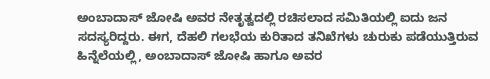ಅಂಬಾದಾಸ್‌ ಜೋಷಿ ಅವರ ನೇತೃತ್ವದಲ್ಲಿ ರಚಿಸಲಾದ ಸಮಿತಿಯಲ್ಲಿ ಐದು ಜನ ಸದಸ್ಯರಿದ್ದರು. ಈಗ, ದೆಹಲಿ ಗಲಭೆಯ ಕುರಿತಾದ ತನಿಖೆಗಳು ಚುರುಕು ಪಡೆಯುತ್ತಿರುವ ಹಿನ್ನೆಲೆಯಲ್ಲಿ, ಅಂಬಾದಾಸ್‌ ಜೋಷಿ ಹಾಗೂ ಅವರ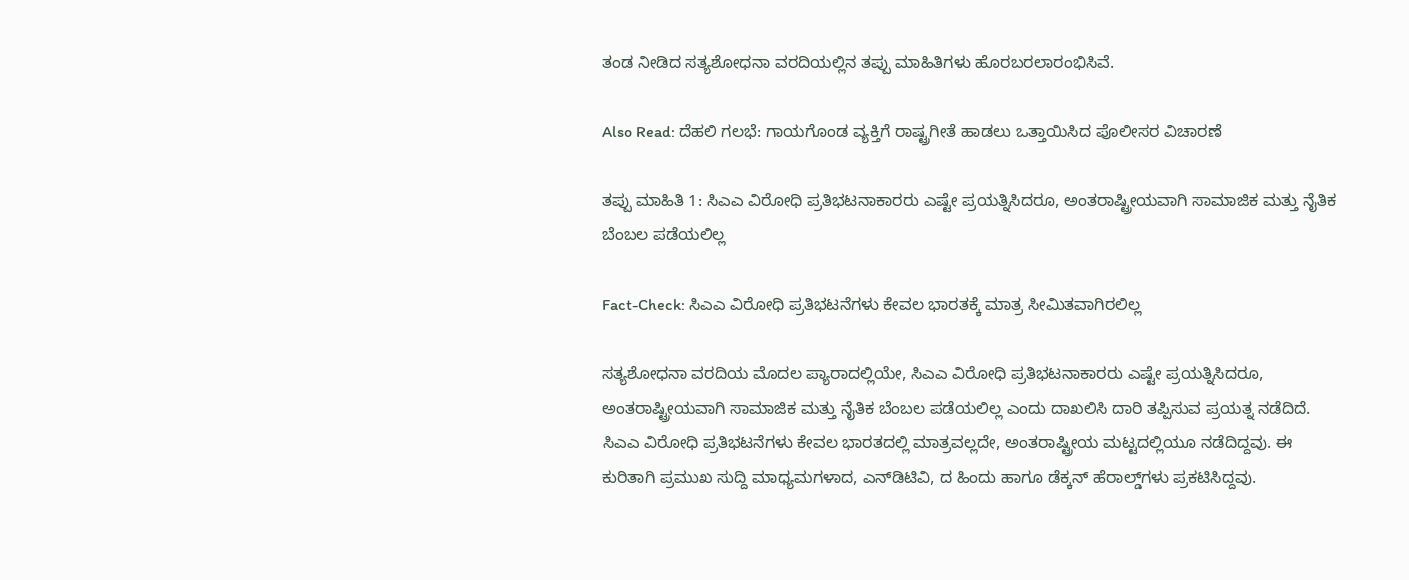ತಂಡ ನೀಡಿದ ಸತ್ಯಶೋಧನಾ ವರದಿಯಲ್ಲಿನ ತಪ್ಪು ಮಾಹಿತಿಗಳು ಹೊರಬರಲಾರಂಭಿಸಿವೆ.

Also Read: ದೆಹಲಿ ಗಲಭೆ: ಗಾಯಗೊಂಡ ವ್ಯಕ್ತಿಗೆ ರಾಷ್ಟ್ರಗೀತೆ ಹಾಡಲು ಒತ್ತಾಯಿಸಿದ ಪೊಲೀಸರ ವಿಚಾರಣೆ

ತಪ್ಪು ಮಾಹಿತಿ 1: ಸಿಎಎ ವಿರೋಧಿ ಪ್ರತಿಭಟನಾಕಾರರು ಎಷ್ಟೇ ಪ್ರಯತ್ನಿಸಿದರೂ, ಅಂತರಾಷ್ಟ್ರೀಯವಾಗಿ ಸಾಮಾಜಿಕ ಮತ್ತು ನೈತಿಕ ಬೆಂಬಲ ಪಡೆಯಲಿಲ್ಲ

Fact-Check: ಸಿಎಎ ವಿರೋಧಿ ಪ್ರತಿಭಟನೆಗಳು ಕೇವಲ ಭಾರತಕ್ಕೆ ಮಾತ್ರ ಸೀಮಿತವಾಗಿರಲಿಲ್ಲ

ಸತ್ಯಶೋಧನಾ ವರದಿಯ ಮೊದಲ ಪ್ಯಾರಾದಲ್ಲಿಯೇ, ಸಿಎಎ ವಿರೋಧಿ ಪ್ರತಿಭಟನಾಕಾರರು ಎಷ್ಟೇ ಪ್ರಯತ್ನಿಸಿದರೂ, ಅಂತರಾಷ್ಟ್ರೀಯವಾಗಿ ಸಾಮಾಜಿಕ ಮತ್ತು ನೈತಿಕ ಬೆಂಬಲ ಪಡೆಯಲಿಲ್ಲ ಎಂದು ದಾಖಲಿಸಿ ದಾರಿ ತಪ್ಪಿಸುವ ಪ್ರಯತ್ನ ನಡೆದಿದೆ. ಸಿಎಎ ವಿರೋಧಿ ಪ್ರತಿಭಟನೆಗಳು ಕೇವಲ ಭಾರತದಲ್ಲಿ ಮಾತ್ರವಲ್ಲದೇ, ಅಂತರಾಷ್ಟ್ರೀಯ ಮಟ್ಟದಲ್ಲಿಯೂ ನಡೆದಿದ್ದವು. ಈ ಕುರಿತಾಗಿ ಪ್ರಮುಖ ಸುದ್ದಿ ಮಾಧ್ಯಮಗಳಾದ, ಎನ್‌ಡಿಟಿವಿ, ದ ಹಿಂದು ಹಾಗೂ ಡೆಕ್ಕನ್‌ ಹೆರಾಲ್ಡ್‌ಗಳು ಪ್ರಕಟಿಸಿದ್ದವು.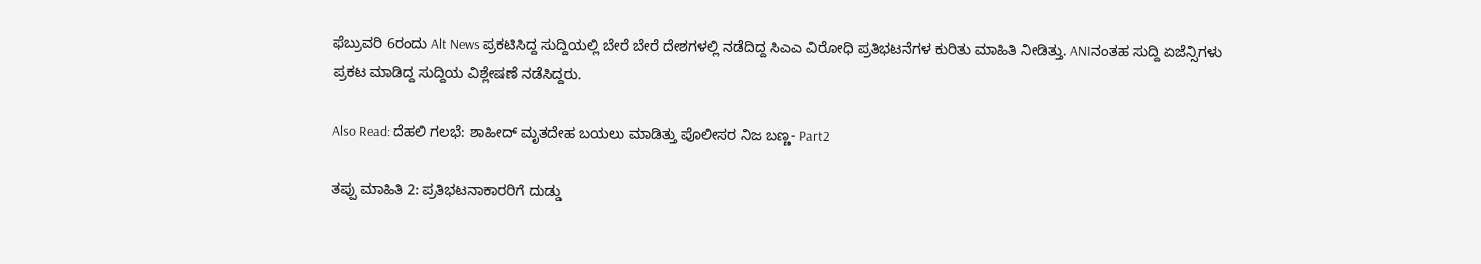ಫೆಬ್ರುವರಿ 6ರಂದು Alt News ಪ್ರಕಟಿಸಿದ್ದ ಸುದ್ದಿಯಲ್ಲಿ ಬೇರೆ ಬೇರೆ ದೇಶಗಳಲ್ಲಿ ನಡೆದಿದ್ದ ಸಿಎಎ ವಿರೋಧಿ ಪ್ರತಿಭಟನೆಗಳ ಕುರಿತು ಮಾಹಿತಿ ನೀಡಿತ್ತು. ANIನಂತಹ ಸುದ್ದಿ ಏಜೆನ್ಸಿಗಳು ಪ್ರಕಟ ಮಾಡಿದ್ದ ಸುದ್ದಿಯ ವಿಶ್ಲೇಷಣೆ ನಡೆಸಿದ್ದರು.

Also Read: ದೆಹಲಿ ಗಲಭೆ: ಶಾಹೀದ್ ಮೃತದೇಹ ಬಯಲು ಮಾಡಿತ್ತು ಪೊಲೀಸರ ನಿಜ ಬಣ್ಣ- Part2

ತಪ್ಪು ಮಾಹಿತಿ 2: ಪ್ರತಿಭಟನಾಕಾರರಿಗೆ ದುಡ್ಡು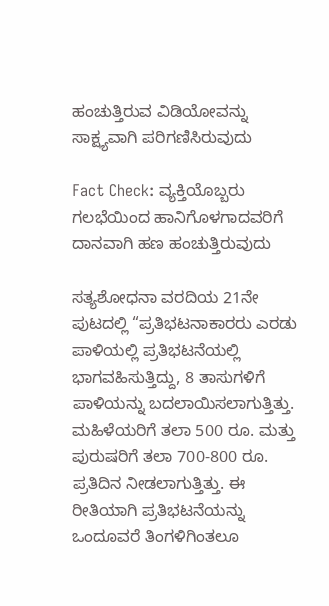ಹಂಚುತ್ತಿರುವ ವಿಡಿಯೋವನ್ನು ಸಾಕ್ಷ್ಯವಾಗಿ ಪರಿಗಣಿಸಿರುವುದು

Fact Check: ವ್ಯಕ್ತಿಯೊಬ್ಬರು ಗಲಭೆಯಿಂದ ಹಾನಿಗೊಳಗಾದವರಿಗೆ ದಾನವಾಗಿ ಹಣ ಹಂಚುತ್ತಿರುವುದು

ಸತ್ಯಶೋಧನಾ ವರದಿಯ 21ನೇ ಪುಟದಲ್ಲಿ “ಪ್ರತಿಭಟನಾಕಾರರು ಎರಡು ಪಾಳಿಯಲ್ಲಿ ಪ್ರತಿಭಟನೆಯಲ್ಲಿ ಭಾಗವಹಿಸುತ್ತಿದ್ದು, 8 ತಾಸುಗಳಿಗೆ ಪಾಳಿಯನ್ನು ಬದಲಾಯಿಸಲಾಗುತ್ತಿತ್ತು. ಮಹಿಳೆಯರಿಗೆ ತಲಾ 500 ರೂ. ಮತ್ತು ಪುರುಷರಿಗೆ ತಲಾ 700-800 ರೂ. ಪ್ರತಿದಿನ ನೀಡಲಾಗುತ್ತಿತ್ತು. ಈ ರೀತಿಯಾಗಿ ಪ್ರತಿಭಟನೆಯನ್ನು ಒಂದೂವರೆ ತಿಂಗಳಿಗಿಂತಲೂ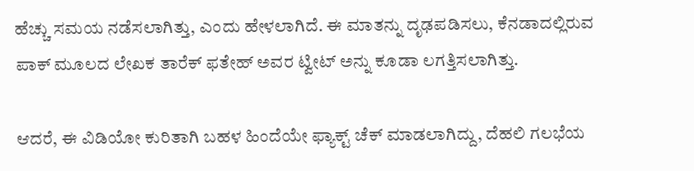ಹೆಚ್ಚು ಸಮಯ ನಡೆಸಲಾಗಿತ್ತು, ಎಂದು ಹೇಳಲಾಗಿದೆ. ಈ ಮಾತನ್ನು ದೃಢಪಡಿಸಲು, ಕೆನಡಾದಲ್ಲಿರುವ ಪಾಕ್‌ ಮೂಲದ ಲೇಖಕ ತಾರೆಕ್‌ ಫತೇಹ್‌ ಅವರ ಟ್ವೀಟ್‌ ಅನ್ನು ಕೂಡಾ ಲಗತ್ತಿಸಲಾಗಿತ್ತು.

ಆದರೆ, ಈ ವಿಡಿಯೋ ಕುರಿತಾಗಿ ಬಹಳ ಹಿಂದೆಯೇ ಫ್ಯಾಕ್ಟ್‌ ಚೆಕ್‌ ಮಾಡಲಾಗಿದ್ದು, ದೆಹಲಿ ಗಲಭೆಯ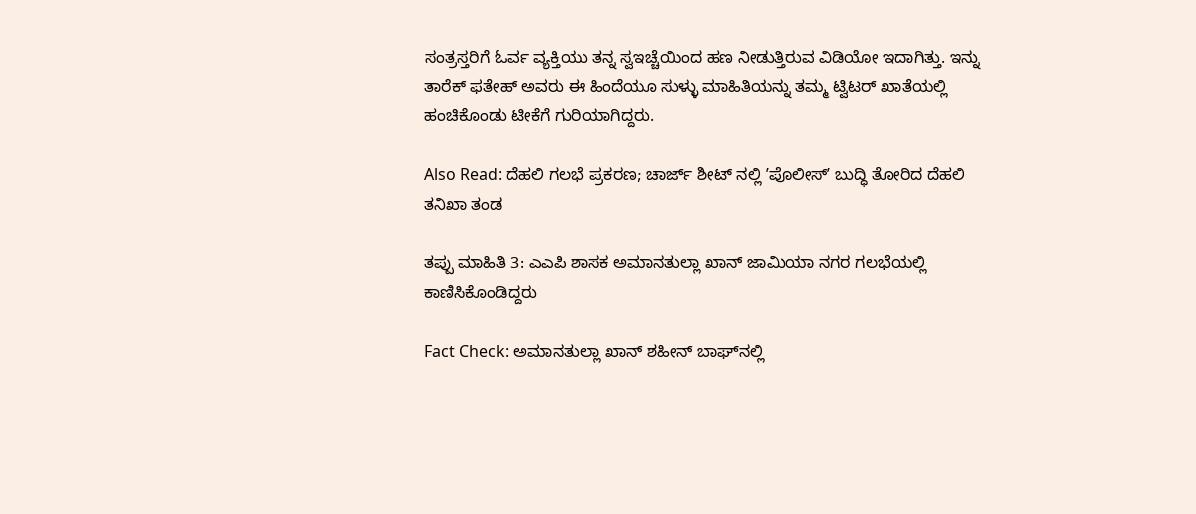ಸಂತ್ರಸ್ತರಿಗೆ ಓರ್ವ ವ್ಯಕ್ತಿಯು ತನ್ನ ಸ್ವಇಚ್ಚೆಯಿಂದ ಹಣ ನೀಡುತ್ತಿರುವ ವಿಡಿಯೋ ಇದಾಗಿತ್ತು. ಇನ್ನು ತಾರೆಕ್‌ ಫತೇಹ್‌ ಅವರು ಈ ಹಿಂದೆಯೂ ಸುಳ್ಳು ಮಾಹಿತಿಯನ್ನು ತಮ್ಮ ಟ್ವಿಟರ್‌ ಖಾತೆಯಲ್ಲಿ ಹಂಚಿಕೊಂಡು ಟೀಕೆಗೆ ಗುರಿಯಾಗಿದ್ದರು.

Also Read: ದೆಹಲಿ ಗಲಭೆ ಪ್ರಕರಣ; ಚಾರ್ಜ್‌ ಶೀಟ್‌ ನಲ್ಲಿ ʼಪೊಲೀಸ್‌ʼ ಬುದ್ಧಿ ತೋರಿದ ದೆಹಲಿ ತನಿಖಾ ತಂಡ

ತಪ್ಪು ಮಾಹಿತಿ 3: ಎಎಪಿ ಶಾಸಕ ಅಮಾನತುಲ್ಲಾ ಖಾನ್‌ ಜಾಮಿಯಾ ನಗರ ಗಲಭೆಯಲ್ಲಿ ಕಾಣಿಸಿಕೊಂಡಿದ್ದರು

Fact Check: ಅಮಾನತುಲ್ಲಾ ಖಾನ್‌ ಶಹೀನ್‌ ಬಾಘ್‌ನಲ್ಲಿ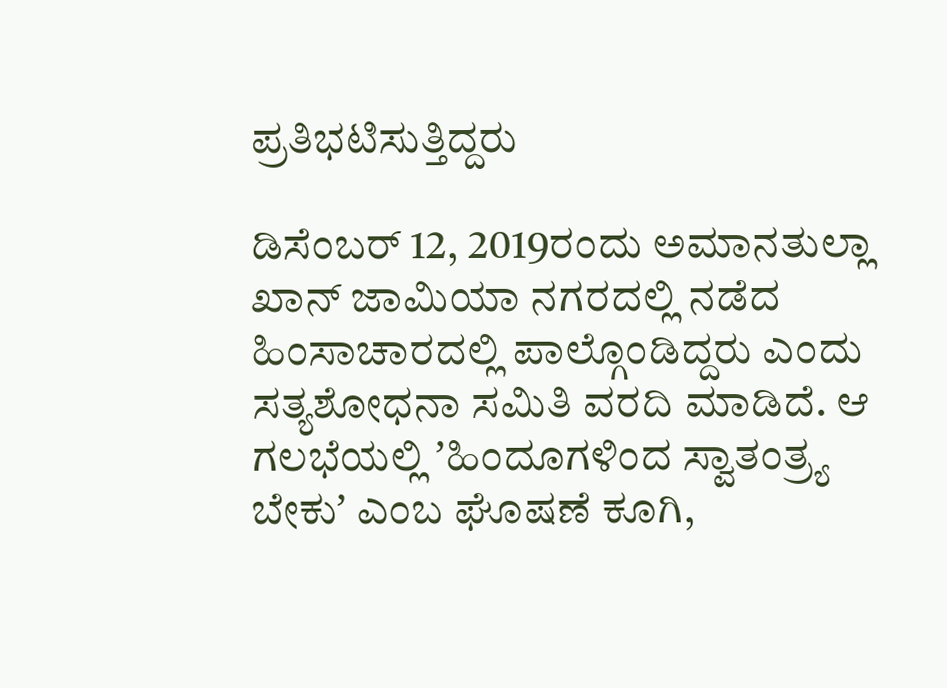ಪ್ರತಿಭಟಿಸುತ್ತಿದ್ದರು

ಡಿಸೆಂಬರ್‌ 12, 2019ರಂದು ಅಮಾನತುಲ್ಲಾ ಖಾನ್‌ ಜಾಮಿಯಾ ನಗರದಲ್ಲಿ ನಡೆದ ಹಿಂಸಾಚಾರದಲ್ಲಿ ಪಾಲ್ಗೊಂಡಿದ್ದರು ಎಂದು ಸತ್ಯಶೋಧನಾ ಸಮಿತಿ ವರದಿ ಮಾಡಿದೆ. ಆ ಗಲಭೆಯಲ್ಲಿ ʼಹಿಂದೂಗಳಿಂದ ಸ್ವಾತಂತ್ರ್ಯ ಬೇಕುʼ ಎಂಬ ಘೊಷಣೆ ಕೂಗಿ,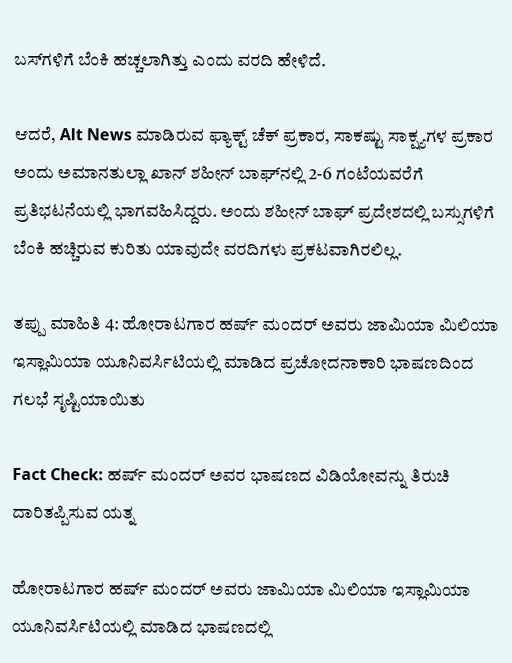ಬಸ್‌ಗಳಿಗೆ ಬೆಂಕಿ ಹಚ್ಚಲಾಗಿತ್ತು ಎಂದು ವರದಿ ಹೇಳಿದೆ.

ಆದರೆ, Alt News ಮಾಡಿರುವ ಫ್ಯಾಕ್ಟ್‌ ಚೆಕ್‌ ಪ್ರಕಾರ, ಸಾಕಷ್ಟು ಸಾಕ್ಷ್ಯಗಳ ಪ್ರಕಾರ ಅಂದು ಅಮಾನತುಲ್ಲಾ ಖಾನ್‌ ಶಹೀನ್‌ ಬಾಘ್‌ನಲ್ಲಿ 2-6 ಗಂಟೆಯವರೆಗೆ ಪ್ರತಿಭಟನೆಯಲ್ಲಿ ಭಾಗವಹಿಸಿದ್ದರು. ಅಂದು ಶಹೀನ್‌ ಬಾಘ್‌ ಪ್ರದೇಶದಲ್ಲಿ ಬಸ್ಸುಗಳಿಗೆ ಬೆಂಕಿ ಹಚ್ಚಿರುವ ಕುರಿತು ಯಾವುದೇ ವರದಿಗಳು ಪ್ರಕಟವಾಗಿರಲಿಲ್ಲ.

ತಪ್ಪು ಮಾಹಿತಿ 4: ಹೋರಾಟಗಾರ ಹರ್ಷ್‌ ಮಂದರ್‌ ಅವರು ಜಾಮಿಯಾ ಮಿಲಿಯಾ ಇಸ್ಲಾಮಿಯಾ ಯೂನಿವರ್ಸಿಟಿಯಲ್ಲಿ ಮಾಡಿದ ಪ್ರಚೋದನಾಕಾರಿ ಭಾಷಣದಿಂದ ಗಲಭೆ ಸೃಷ್ಟಿಯಾಯಿತು

Fact Check: ಹರ್ಷ್‌ ಮಂದರ್‌ ಅವರ ಭಾಷಣದ ವಿಡಿಯೋವನ್ನು ತಿರುಚಿ ದಾರಿತಪ್ಪಿಸುವ ಯತ್ನ

ಹೋರಾಟಗಾರ ಹರ್ಷ್‌ ಮಂದರ್‌ ಅವರು ಜಾಮಿಯಾ ಮಿಲಿಯಾ ಇಸ್ಲಾಮಿಯಾ ಯೂನಿವರ್ಸಿಟಿಯಲ್ಲಿ ಮಾಡಿದ ಭಾಷಣದಲ್ಲಿ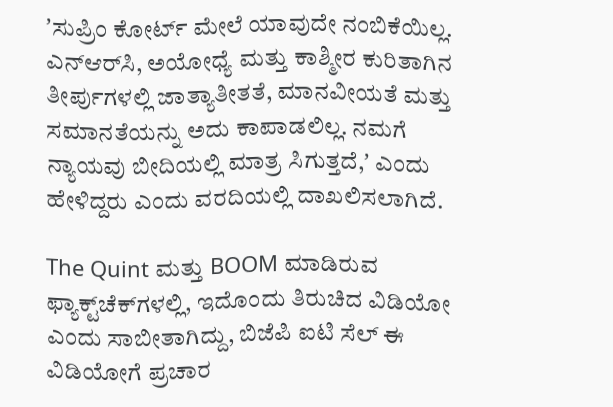ʼಸುಪ್ರಿಂ ಕೋರ್ಟ್‌ ಮೇಲೆ ಯಾವುದೇ ನಂಬಿಕೆಯಿಲ್ಲ. ಎನ್‌ಆರ್‌ಸಿ, ಅಯೋಧ್ಯೆ ಮತ್ತು ಕಾಶ್ಮೀರ ಕುರಿತಾಗಿನ ತೀರ್ಪುಗಳಲ್ಲಿ ಜಾತ್ಯಾತೀತತೆ, ಮಾನವೀಯತೆ ಮತ್ತು ಸಮಾನತೆಯನ್ನು ಅದು ಕಾಪಾಡಲಿಲ್ಲ. ನಮಗೆ ನ್ಯಾಯವು ಬೀದಿಯಲ್ಲಿ ಮಾತ್ರ ಸಿಗುತ್ತದೆ,ʼ ಎಂದು ಹೇಳಿದ್ದರು ಎಂದು ವರದಿಯಲ್ಲಿ ದಾಖಲಿಸಲಾಗಿದೆ.

The Quint ಮತ್ತು BOOM ಮಾಡಿರುವ ಫ್ಯಾಕ್ಟ್‌ಚೆಕ್‌ಗಳಲ್ಲಿ, ಇದೊಂದು ತಿರುಚಿದ ವಿಡಿಯೋ ಎಂದು ಸಾಬೀತಾಗಿದ್ದು, ಬಿಜೆಪಿ ಐಟಿ ಸೆಲ್‌ ಈ ವಿಡಿಯೋಗೆ ಪ್ರಚಾರ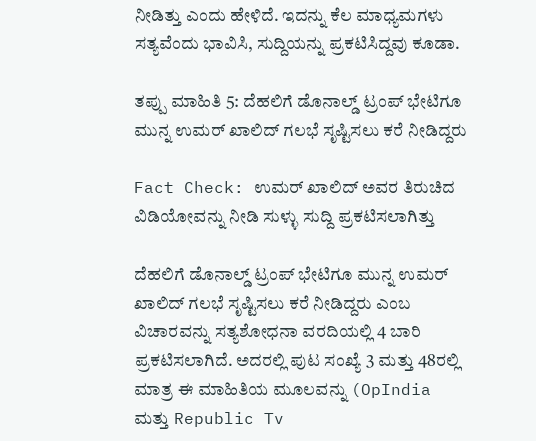ನೀಡಿತ್ತು ಎಂದು ಹೇಳಿದೆ. ಇದನ್ನು ಕೆಲ ಮಾಧ್ಯಮಗಳು ಸತ್ಯವೆಂದು ಭಾವಿಸಿ, ಸುದ್ದಿಯನ್ನು ಪ್ರಕಟಿಸಿದ್ದವು ಕೂಡಾ.

ತಪ್ಪು ಮಾಹಿತಿ 5: ದೆಹಲಿಗೆ ಡೊನಾಲ್ಡ್‌ ಟ್ರಂಪ್‌ ಭೇಟಿಗೂ ಮುನ್ನ ಉಮರ್‌ ಖಾಲಿದ್‌ ಗಲಭೆ ಸೃಷ್ಟಿಸಲು ಕರೆ ನೀಡಿದ್ದರು

Fact Check: ಉಮರ್‌ ಖಾಲಿದ್‌ ಅವರ ತಿರುಚಿದ ವಿಡಿಯೋವನ್ನು ನೀಡಿ ಸುಳ್ಳು ಸುದ್ದಿ ಪ್ರಕಟಿಸಲಾಗಿತ್ತು

ದೆಹಲಿಗೆ ಡೊನಾಲ್ಡ್‌ ಟ್ರಂಪ್‌ ಭೇಟಿಗೂ ಮುನ್ನ ಉಮರ್‌ ಖಾಲಿದ್‌ ಗಲಭೆ ಸೃಷ್ಟಿಸಲು ಕರೆ ನೀಡಿದ್ದರು ಎಂಬ ವಿಚಾರವನ್ನು ಸತ್ಯಶೋಧನಾ ವರದಿಯಲ್ಲಿ 4 ಬಾರಿ ಪ್ರಕಟಿಸಲಾಗಿದೆ. ಅದರಲ್ಲಿ ಪುಟ ಸಂಖ್ಯೆ 3 ಮತ್ತು 48ರಲ್ಲಿ ಮಾತ್ರ ಈ ಮಾಹಿತಿಯ ಮೂಲವನ್ನು (OpIndia ಮತ್ತು Republic Tv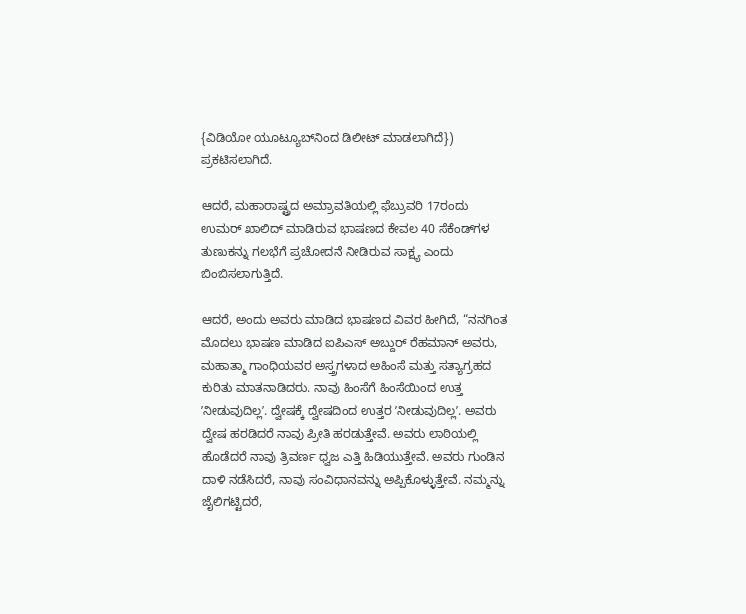{ವಿಡಿಯೋ ಯೂಟ್ಯೂಬ್‌ನಿಂದ ಡಿಲೀಟ್‌ ಮಾಡಲಾಗಿದೆ}) ಪ್ರಕಟಿಸಲಾಗಿದೆ.

ಆದರೆ, ಮಹಾರಾಷ್ಟ್ರದ ಅಮ್ರಾವತಿಯಲ್ಲಿ ಫೆಬ್ರುವರಿ 17ರಂದು ಉಮರ್‌ ಖಾಲಿದ್‌ ಮಾಡಿರುವ ಭಾಷಣದ ಕೇವಲ 40 ಸೆಕೆಂಡ್‌ಗಳ ತುಣುಕನ್ನು ಗಲಭೆಗೆ ಪ್ರಚೋದನೆ ನೀಡಿರುವ ಸಾಕ್ಷ್ಯ ಎಂದು ಬಿಂಬಿಸಲಾಗುತ್ತಿದೆ.

ಆದರೆ, ಅಂದು ಅವರು ಮಾಡಿದ ಭಾಷಣದ ವಿವರ ಹೀಗಿದೆ, “ನನಗಿಂತ ಮೊದಲು ಭಾಷಣ ಮಾಡಿದ ಐಪಿಎಸ್‌ ಅಬ್ದುರ್‌ ರೆಹಮಾನ್‌ ಅವರು, ಮಹಾತ್ಮಾ ಗಾಂಧಿಯವರ ಅಸ್ತ್ರಗಳಾದ ಅಹಿಂಸೆ ಮತ್ತು ಸತ್ಯಾಗ್ರಹದ ಕುರಿತು ಮಾತನಾಡಿದರು. ನಾವು ಹಿಂಸೆಗೆ ಹಿಂಸೆಯಿಂದ ಉತ್ತ ʼನೀಡುವುದಿಲ್ಲʼ. ದ್ವೇಷಕ್ಕೆ ದ್ವೇಷದಿಂದ ಉತ್ತರ ʼನೀಡುವುದಿಲ್ಲʼ. ಅವರು ದ್ವೇಷ ಹರಡಿದರೆ ನಾವು ಪ್ರೀತಿ ಹರಡುತ್ತೇವೆ. ಅವರು ಲಾಠಿಯಲ್ಲಿ ಹೊಡೆದರೆ ನಾವು ತ್ರಿವರ್ಣ ಧ್ವಜ ಎತ್ತಿ ಹಿಡಿಯುತ್ತೇವೆ. ಅವರು ಗುಂಡಿನ ದಾಳಿ ನಡೆಸಿದರೆ, ನಾವು ಸಂವಿಧಾನವನ್ನು ಅಪ್ಪಿಕೊಳ್ಳುತ್ತೇವೆ. ನಮ್ಮನ್ನು ಜೈಲಿಗಟ್ಟಿದರೆ,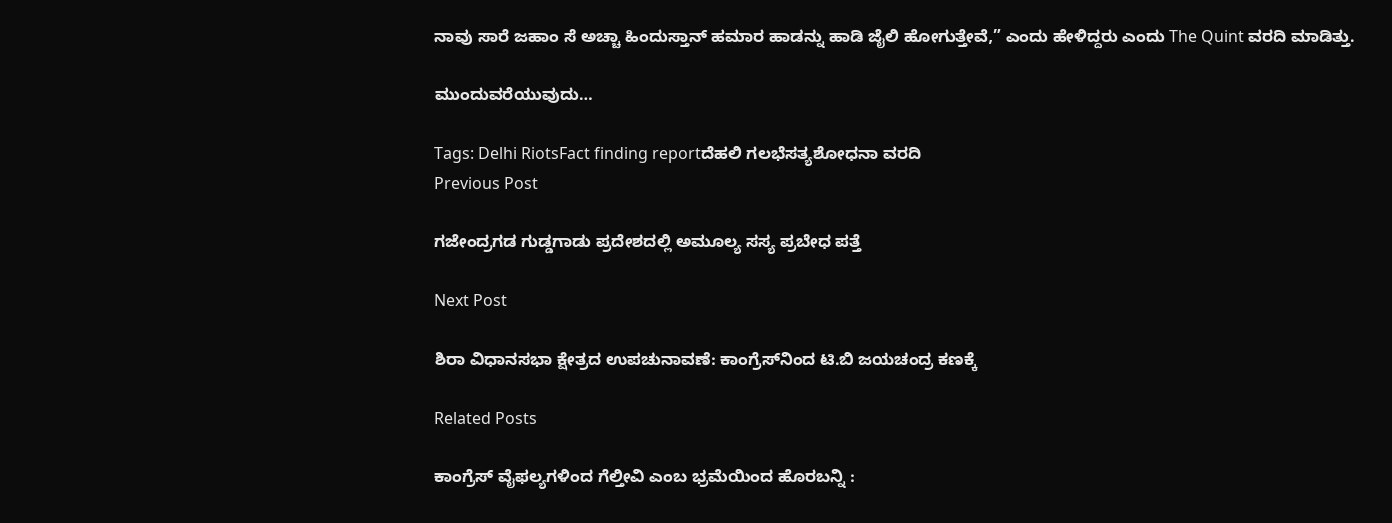ನಾವು ಸಾರೆ ಜಹಾಂ ಸೆ ಅಚ್ಚಾ ಹಿಂದುಸ್ತಾನ್‌ ಹಮಾರ ಹಾಡನ್ನು ಹಾಡಿ ಜೈಲಿ ಹೋಗುತ್ತೇವೆ,” ಎಂದು ಹೇಳಿದ್ದರು ಎಂದು The Quint ವರದಿ ಮಾಡಿತ್ತು.

ಮುಂದುವರೆಯುವುದು…

Tags: Delhi RiotsFact finding reportದೆಹಲಿ ಗಲಭೆಸತ್ಯಶೋಧನಾ ವರದಿ
Previous Post

ಗಜೇಂದ್ರಗಡ ಗುಡ್ಡಗಾಡು ಪ್ರದೇಶದಲ್ಲಿ ಅಮೂಲ್ಯ ಸಸ್ಯ ಪ್ರಬೇಧ ಪತ್ತೆ

Next Post

ಶಿರಾ ವಿಧಾನಸಭಾ ಕ್ಷೇತ್ರದ ಉಪಚುನಾವಣೆ: ಕಾಂಗ್ರೆಸ್‌ನಿಂದ ಟಿ.ಬಿ ಜಯಚಂದ್ರ ಕಣಕ್ಕೆ

Related Posts

ಕಾಂಗ್ರೆಸ್‌ ವೈಫಲ್ಯಗಳಿಂದ ಗೆಲ್ತೀವಿ ಎಂಬ ಭ್ರಮೆಯಿಂದ ಹೊರಬನ್ನಿ :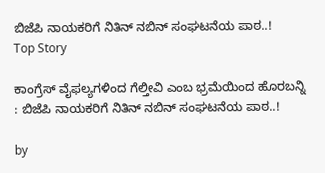ಬಿಜೆಪಿ ನಾಯಕರಿಗೆ ನಿತಿನ್‌ ನಬಿನ್‌ ಸಂಘಟನೆಯ ಪಾಠ..!
Top Story

ಕಾಂಗ್ರೆಸ್‌ ವೈಫಲ್ಯಗಳಿಂದ ಗೆಲ್ತೀವಿ ಎಂಬ ಭ್ರಮೆಯಿಂದ ಹೊರಬನ್ನಿ : ಬಿಜೆಪಿ ನಾಯಕರಿಗೆ ನಿತಿನ್‌ ನಬಿನ್‌ ಸಂಘಟನೆಯ ಪಾಠ..!

by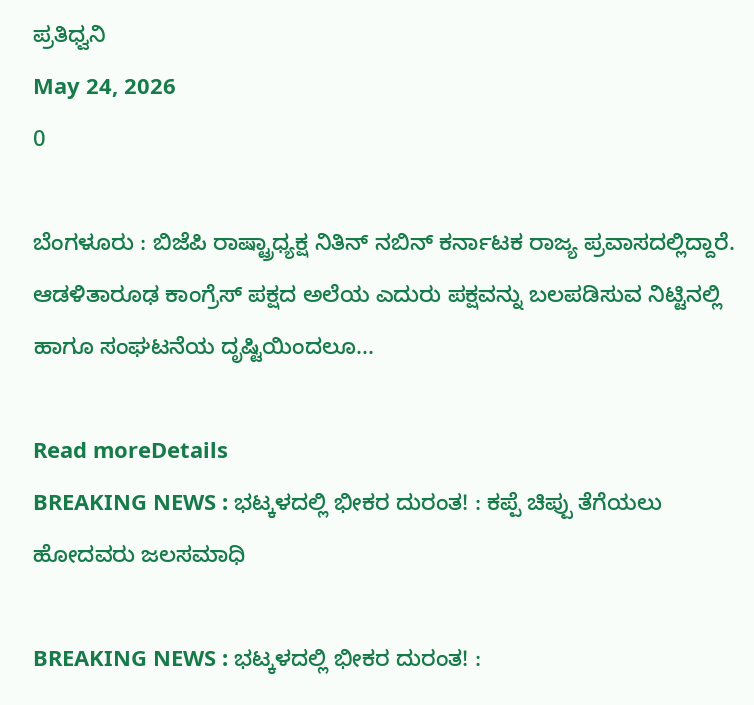ಪ್ರತಿಧ್ವನಿ
May 24, 2026
0

ಬೆಂಗಳೂರು : ಬಿಜೆಪಿ ರಾಷ್ಟ್ರಾಧ್ಯಕ್ಷ ನಿತಿನ್‌ ನಬಿನ್‌ ಕರ್ನಾಟಕ ರಾಜ್ಯ ಪ್ರವಾಸದಲ್ಲಿದ್ದಾರೆ. ಆಡಳಿತಾರೂಢ ಕಾಂಗ್ರೆಸ್‌ ಪಕ್ಷದ ಅಲೆಯ ಎದುರು ಪಕ್ಷವನ್ನು ಬಲಪಡಿಸುವ ನಿಟ್ಟಿನಲ್ಲಿ ಹಾಗೂ ಸಂಘಟನೆಯ ದೃಷ್ಟಿಯಿಂದಲೂ...

Read moreDetails
BREAKING NEWS : ಭಟ್ಕಳದಲ್ಲಿ ಭೀಕರ ದುರಂತ! : ಕಪ್ಪೆ ಚಿಪ್ಪು ತೆಗೆಯಲು ಹೋದವರು ಜಲಸಮಾಧಿ

BREAKING NEWS : ಭಟ್ಕಳದಲ್ಲಿ ಭೀಕರ ದುರಂತ! :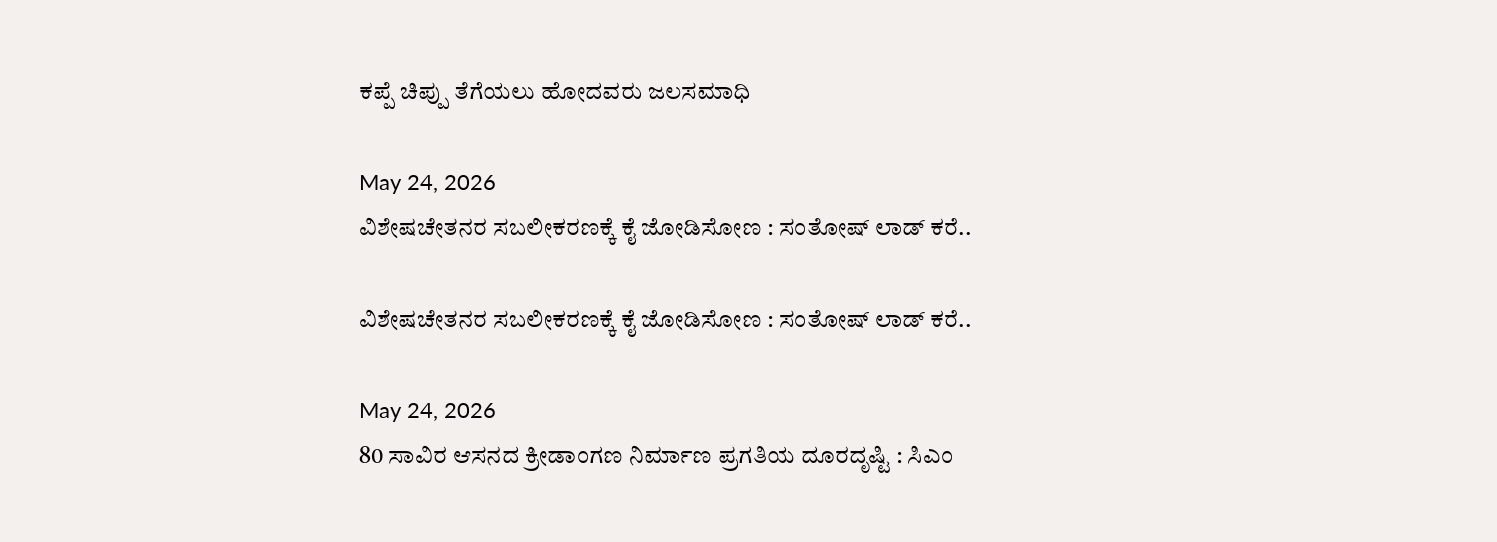ಕಪ್ಪೆ ಚಿಪ್ಪು ತೆಗೆಯಲು ಹೋದವರು ಜಲಸಮಾಧಿ

May 24, 2026
ವಿಶೇಷಚೇತನರ ಸಬಲೀಕರಣಕ್ಕೆ ಕೈ ಜೋಡಿಸೋಣ : ಸಂತೋಷ್‌ ಲಾಡ್‌ ಕರೆ..

ವಿಶೇಷಚೇತನರ ಸಬಲೀಕರಣಕ್ಕೆ ಕೈ ಜೋಡಿಸೋಣ : ಸಂತೋಷ್‌ ಲಾಡ್‌ ಕರೆ..

May 24, 2026
80 ಸಾವಿರ ಆಸನದ ಕ್ರೀಡಾಂಗಣ ನಿರ್ಮಾಣ ಪ್ರಗತಿಯ ದೂರದೃಷ್ಟಿ : ಸಿಎಂ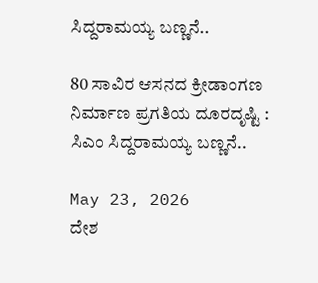ಸಿದ್ದರಾಮಯ್ಯ ಬಣ್ಣನೆ..

80 ಸಾವಿರ ಆಸನದ ಕ್ರೀಡಾಂಗಣ ನಿರ್ಮಾಣ ಪ್ರಗತಿಯ ದೂರದೃಷ್ಟಿ : ಸಿಎಂ ಸಿದ್ದರಾಮಯ್ಯ ಬಣ್ಣನೆ..

May 23, 2026
ದೇಶ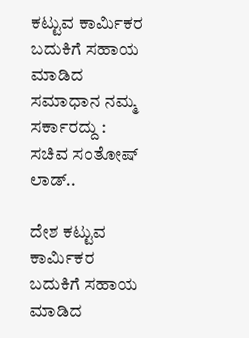ಕಟ್ಟುವ ಕಾರ್ಮಿಕರ ಬದುಕಿಗೆ ಸಹಾಯ ಮಾಡಿದ ಸಮಾಧಾನ ನಮ್ಮ ಸರ್ಕಾರದ್ದು : ಸಚಿವ ಸಂತೋಷ್‌ ಲಾಡ್..

ದೇಶ ಕಟ್ಟುವ ಕಾರ್ಮಿಕರ ಬದುಕಿಗೆ ಸಹಾಯ ಮಾಡಿದ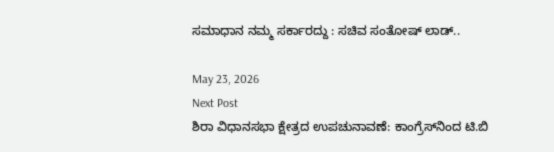ಸಮಾಧಾನ ನಮ್ಮ ಸರ್ಕಾರದ್ದು : ಸಚಿವ ಸಂತೋಷ್‌ ಲಾಡ್..

May 23, 2026
Next Post
ಶಿರಾ ವಿಧಾನಸಭಾ ಕ್ಷೇತ್ರದ ಉಪಚುನಾವಣೆ: ಕಾಂಗ್ರೆಸ್‌ನಿಂದ ಟಿ.ಬಿ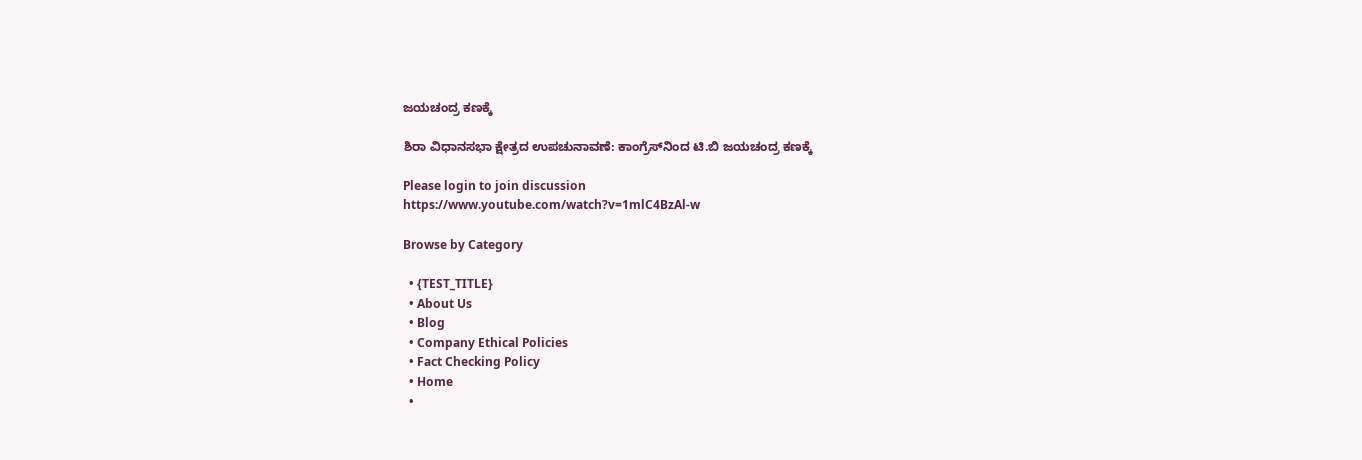ಜಯಚಂದ್ರ ಕಣಕ್ಕೆ

ಶಿರಾ ವಿಧಾನಸಭಾ ಕ್ಷೇತ್ರದ ಉಪಚುನಾವಣೆ: ಕಾಂಗ್ರೆಸ್‌ನಿಂದ ಟಿ.ಬಿ ಜಯಚಂದ್ರ ಕಣಕ್ಕೆ

Please login to join discussion
https://www.youtube.com/watch?v=1mlC4BzAl-w

Browse by Category

  • {TEST_TITLE}
  • About Us
  • Blog
  • Company Ethical Policies
  • Fact Checking Policy
  • Home
  •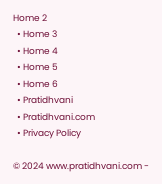Home 2
  • Home 3
  • Home 4
  • Home 5
  • Home 6
  • Pratidhvani
  • Pratidhvani.com
  • Privacy Policy

© 2024 www.pratidhvani.com -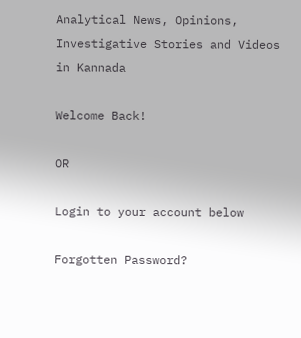Analytical News, Opinions, Investigative Stories and Videos in Kannada

Welcome Back!

OR

Login to your account below

Forgotten Password?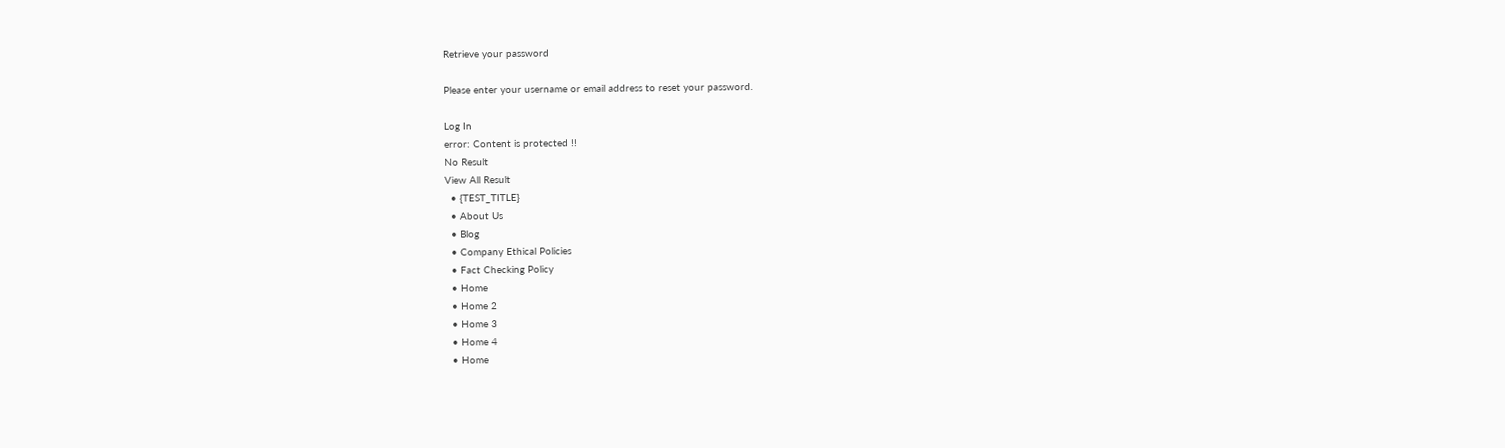Retrieve your password

Please enter your username or email address to reset your password.

Log In
error: Content is protected !!
No Result
View All Result
  • {TEST_TITLE}
  • About Us
  • Blog
  • Company Ethical Policies
  • Fact Checking Policy
  • Home
  • Home 2
  • Home 3
  • Home 4
  • Home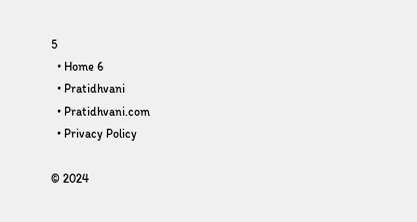5
  • Home 6
  • Pratidhvani
  • Pratidhvani.com
  • Privacy Policy

© 2024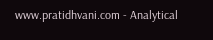www.pratidhvani.com - Analytical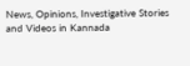News, Opinions, Investigative Stories and Videos in Kannada